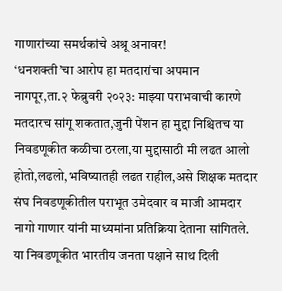गाणारांच्या समर्थकांचे अश्रू अनावर!
‘धनशक्ती’चा आरोप हा मतदारांचा अपमान
नागपूर,ता.२ फेब्रुवरी २०२३: माझ्या पराभवाची कारणे मतदारच सांगू शकतात,जुनी पेंशन हा मुद्दा निश्चितच या निवडणूकीत कळीचा ठरला,या मुद्दासाठी मी लढत आलो होतो,लढलो,भविष्यातही लढत राहील,असे शिक्षक मतदार संघ निवडणूकीतील पराभूत उमेदवार व माजी आमदार नागो गाणार यांनी माध्यमांना प्रतिक्रिया देताना सांगितले.
या निवडणूकीत भारतीय जनता पक्षाने साथ दिली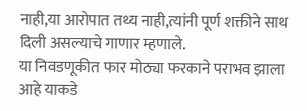नाही,या आरोपात तथ्य नाही,त्यांनी पूर्ण शक्तीने साथ दिली असल्याचे गाणार म्हणाले.
या निवडणूकीत फार मोठ्या फरकाने पराभव झाला आहे याकडे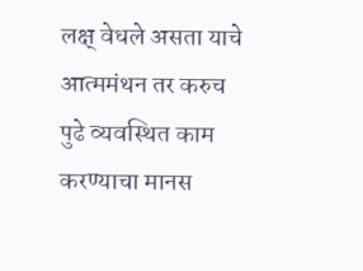लक्ष् वेधले असता याचे आत्ममंथन तर करुच पुढे व्यवस्थित काम करण्याचा मानस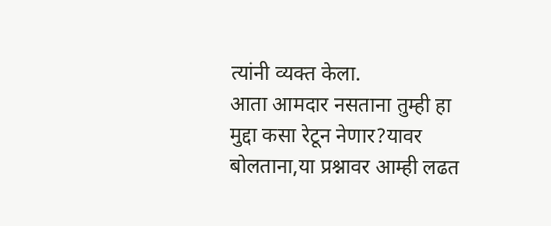त्यांनी व्यक्त केला.
आता आमदार नसताना तुम्ही हा मुद्दा कसा रेटून नेणार?यावर बोलताना,या प्रश्नावर आम्ही लढत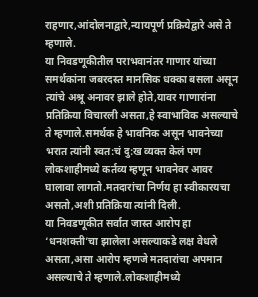राहणार,आंदोलनाद्वारे,न्यायपूर्ण प्रक्रियेद्वारे असे ते म्हणाले.
या निवडणूकीतील पराभवानंतर गाणार यांच्या समर्थकांना जबरदस्त मानसिक धक्का बसला असून त्यांचे अश्रू अनावर झाले होते,यावर गाणारांना प्रतिक्रिया विचारली असता,हे स्वाभाविक असल्याचे ते म्हणाले.समर्थक हे भावनिक असून भावनेच्या भरात त्यांनी स्वत:चं दु:ख व्यक्त केलं पण लोकशाहीमध्ये कर्तव्य म्हणून भावनेवर आवर घालावा लागतो.मतदारांचा निर्णय हा स्वीकारयचा असतो,अशी प्रतिक्रिया त्यांनी दिली.
या निवडणूकीत सर्वात जास्त आरोप हा ‘धनशक्ती’चा झालेला असल्याकडे लक्ष वेधले असता,असा आरोप म्हणजे मतदारांचा अपमान असल्याचे ते म्हणाले.लोकशाहीमध्ये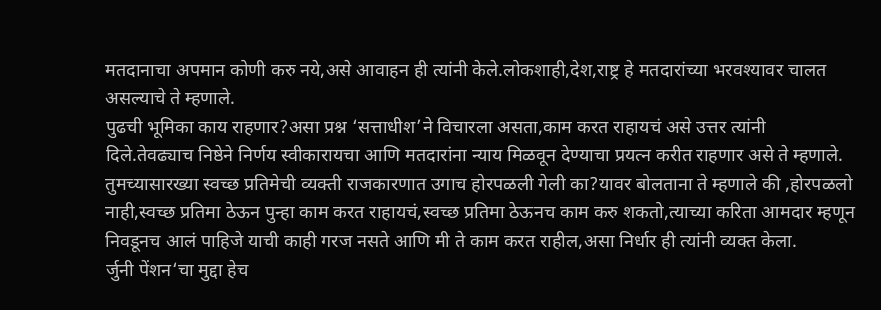मतदानाचा अपमान कोणी करु नये,असे आवाहन ही त्यांनी केले.लोकशाही,देश,राष्ट्र हे मतदारांच्या भरवश्यावर चालत असल्याचे ते म्हणाले.
पुढची भूमिका काय राहणार?असा प्रश्न ‘सत्ताधीश’ने विचारला असता,काम करत राहायचं असे उत्तर त्यांनी दिले.तेवढ्याच निष्ठेने निर्णय स्वीकारायचा आणि मतदारांना न्याय मिळवून देण्याचा प्रयत्न करीत राहणार असे ते म्हणाले.
तुमच्यासारख्या स्वच्छ प्रतिमेची व्यक्ती राजकारणात उगाच होरपळली गेली का?यावर बोलताना ते म्हणाले की ,होरपळलो नाही,स्वच्छ प्रतिमा ठेऊन पुन्हा काम करत राहायचं,स्वच्छ प्रतिमा ठेऊनच काम करु शकतो,त्याच्या करिता आमदार म्हणून निवडूनच आलं पाहिजे याची काही गरज नसते आणि मी ते काम करत राहील,असा निर्धार ही त्यांनी व्यक्त केला.
र्जुनी पेंशन‘चा मुद्दा हेच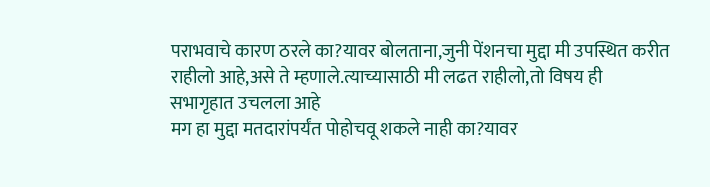पराभवाचे कारण ठरले का?यावर बोलताना,जुनी पेंशनचा मुद्दा मी उपस्थित करीत राहीलो आहे,असे ते म्हणाले.त्याच्यासाठी मी लढत राहीलो,तो विषय ही सभागृहात उचलला आहे
मग हा मुद्दा मतदारांपर्यंत पोहोचवू शकले नाही का?यावर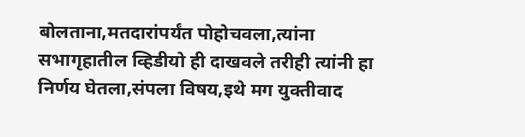बोलताना,मतदारांपर्यंत पोहोचवला,त्यांना सभागृहातील व्हिडीयो ही दाखवले तरीही त्यांनी हा निर्णय घेतला,संपला विषय,इथे मग युक्तीवाद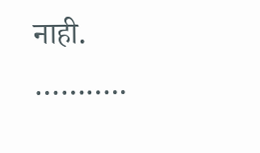नाही.
………..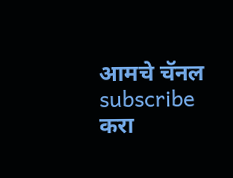आमचे चॅनल subscribe करा